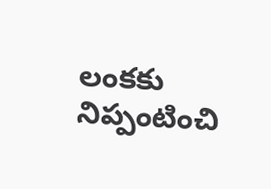లంకకు నిప్పంటించి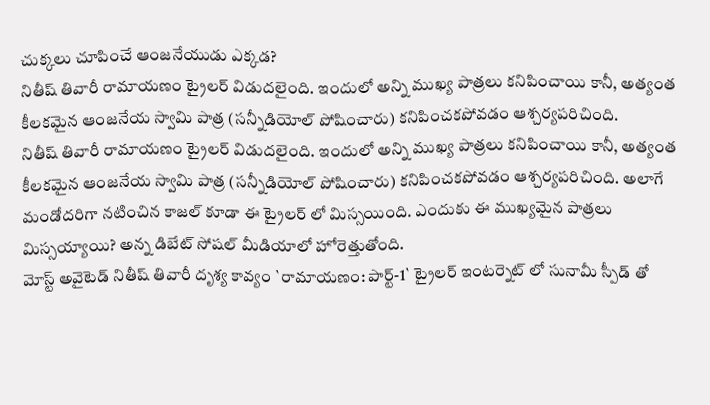చుక్కలు చూపించే ఆంజనేయుడు ఎక్కడ?
నితీష్ తివారీ రామాయణం ట్రైలర్ విడుదలైంది. ఇందులో అన్ని ముఖ్య పాత్రలు కనిపించాయి కానీ, అత్యంత కీలకమైన ఆంజనేయ స్వామి పాత్ర (సన్నీడియోల్ పోషించారు) కనిపించకపోవడం ఆశ్చర్యపరిచింది.
నితీష్ తివారీ రామాయణం ట్రైలర్ విడుదలైంది. ఇందులో అన్ని ముఖ్య పాత్రలు కనిపించాయి కానీ, అత్యంత కీలకమైన ఆంజనేయ స్వామి పాత్ర (సన్నీడియోల్ పోషించారు) కనిపించకపోవడం ఆశ్చర్యపరిచింది. అలాగే మండోదరిగా నటించిన కాజల్ కూడా ఈ ట్రైలర్ లో మిస్సయింది. ఎందుకు ఈ ముఖ్యమైన పాత్రలు మిస్సయ్యాయి? అన్న డిబేట్ సోషల్ మీడియాలో హోరెత్తుతోంది.
మోస్ట్ అవైటెడ్ నితీష్ తివారీ దృశ్య కావ్యం `రామాయణం: పార్ట్-1` ట్రైలర్ ఇంటర్నెట్ లో సునామీ స్పీడ్ తో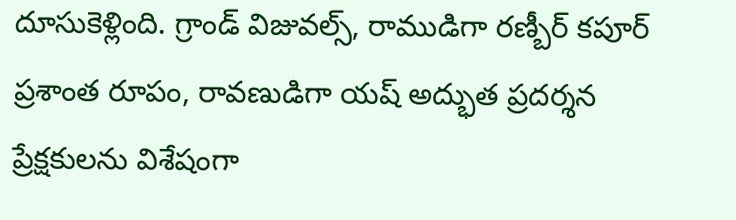దూసుకెళ్లింది. గ్రాండ్ విజువల్స్, రాముడిగా రణ్బీర్ కపూర్ ప్రశాంత రూపం, రావణుడిగా యష్ అద్భుత ప్రదర్శన ప్రేక్షకులను విశేషంగా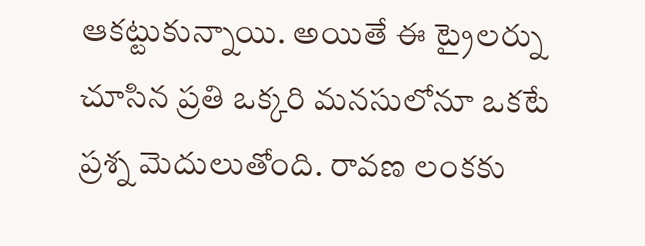ఆకట్టుకున్నాయి. అయితే ఈ ట్రైలర్ను చూసిన ప్రతి ఒక్కరి మనసులోనూ ఒకటే ప్రశ్న మెదులుతోంది. రావణ లంకకు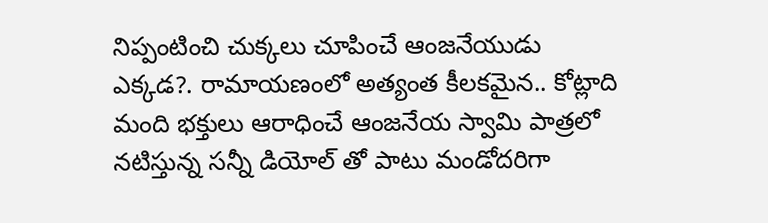నిప్పంటించి చుక్కలు చూపించే ఆంజనేయుడు ఎక్కడ?. రామాయణంలో అత్యంత కీలకమైన.. కోట్లాది మంది భక్తులు ఆరాధించే ఆంజనేయ స్వామి పాత్రలో నటిస్తున్న సన్నీ డియోల్ తో పాటు మండోదరిగా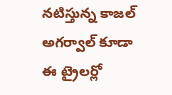నటిస్తున్న కాజల్ అగర్వాల్ కూడా ఈ ట్రైలర్లో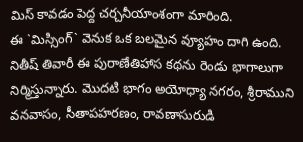మిస్ కావడం పెద్ద చర్చనీయాంశంగా మారింది.
ఈ `మిస్సింగ్` వెనుక ఒక బలమైన వ్యూహం దాగి ఉంది. నితీష్ తివారీ ఈ పురాణేతిహాస కథను రెండు భాగాలుగా నిర్మిస్తున్నారు. మొదటి భాగం అయోధ్యా నగరం, శ్రీరాముని వనవాసం, సీతాపహరణం, రావణాసురుడి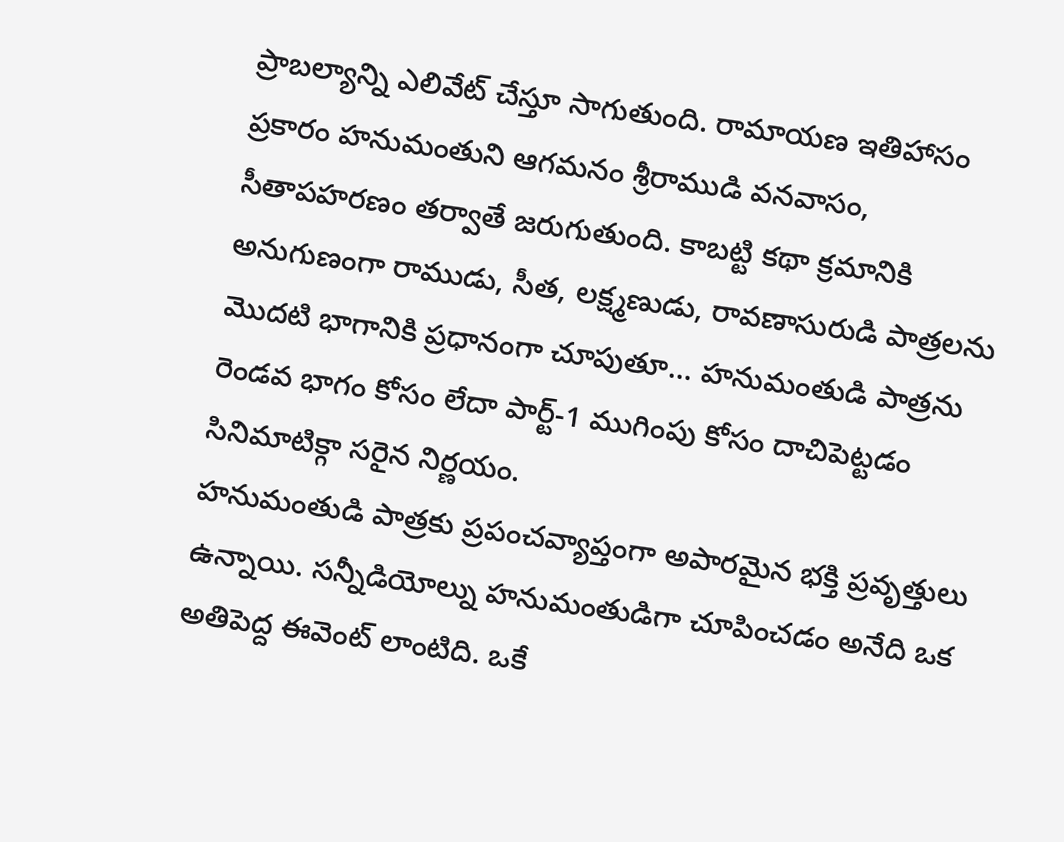ప్రాబల్యాన్ని ఎలివేట్ చేస్తూ సాగుతుంది. రామాయణ ఇతిహాసం ప్రకారం హనుమంతుని ఆగమనం శ్రీరాముడి వనవాసం, సీతాపహరణం తర్వాతే జరుగుతుంది. కాబట్టి కథా క్రమానికి అనుగుణంగా రాముడు, సీత, లక్ష్మణుడు, రావణాసురుడి పాత్రలను మొదటి భాగానికి ప్రధానంగా చూపుతూ... హనుమంతుడి పాత్రను రెండవ భాగం కోసం లేదా పార్ట్-1 ముగింపు కోసం దాచిపెట్టడం సినిమాటిక్గా సరైన నిర్ణయం.
హనుమంతుడి పాత్రకు ప్రపంచవ్యాప్తంగా అపారమైన భక్తి ప్రవృత్తులు ఉన్నాయి. సన్నీడియోల్ను హనుమంతుడిగా చూపించడం అనేది ఒక అతిపెద్ద ఈవెంట్ లాంటిది. ఒకే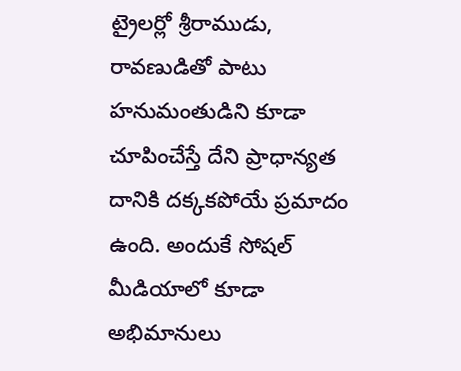ట్రైలర్లో శ్రీరాముడు, రావణుడితో పాటు హనుమంతుడిని కూడా చూపించేస్తే దేని ప్రాధాన్యత దానికి దక్కకపోయే ప్రమాదం ఉంది. అందుకే సోషల్ మీడియాలో కూడా అభిమానులు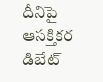దీనిపై ఆసక్తికర డిబేట్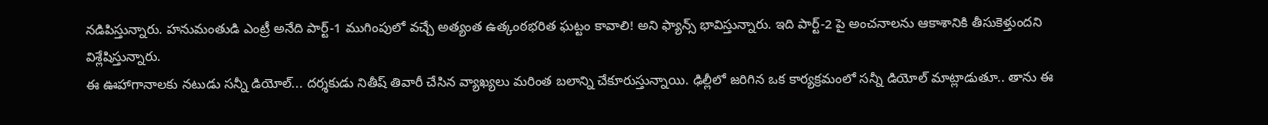నడిపిస్తున్నారు. హనుమంతుడి ఎంట్రీ అనేది పార్ట్-1 ముగింపులో వచ్చే అత్యంత ఉత్కంఠభరిత ఘట్టం కావాలి! అని ఫ్యాన్స్ భావిస్తున్నారు. ఇది పార్ట్-2 పై అంచనాలను ఆకాశానికి తీసుకెళ్తుందని విశ్లేషిస్తున్నారు.
ఈ ఊహాగానాలకు నటుడు సన్నీ డియోల్... దర్శకుడు నితీష్ తివారీ చేసిన వ్యాఖ్యలు మరింత బలాన్ని చేకూరుస్తున్నాయి. ఢిల్లీలో జరిగిన ఒక కార్యక్రమంలో సన్నీ డియోల్ మాట్లాడుతూ.. తాను ఈ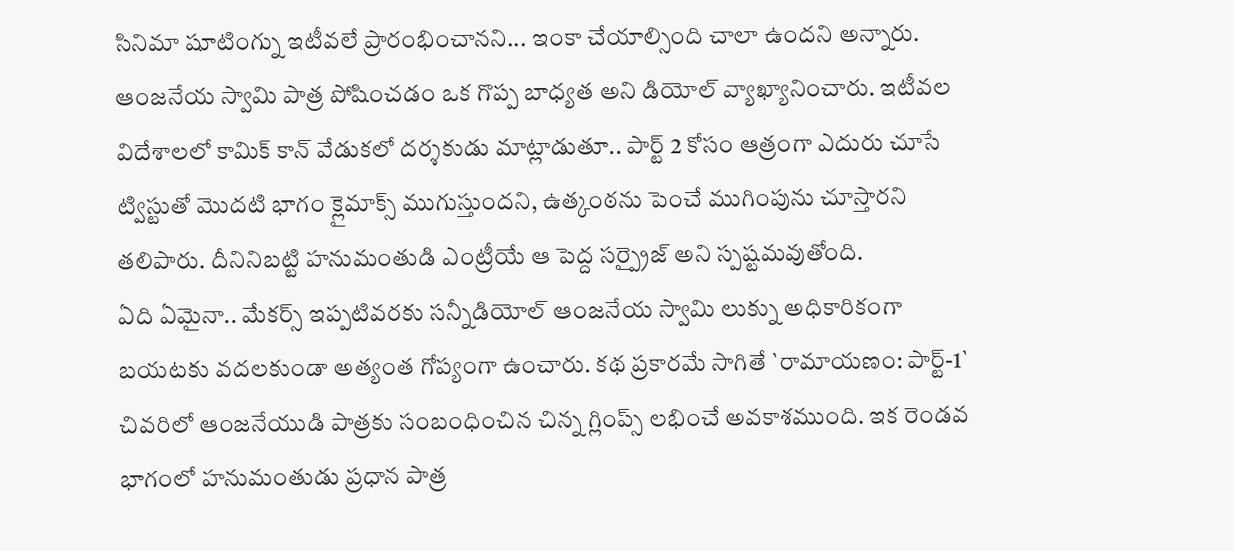సినిమా షూటింగ్ను ఇటీవలే ప్రారంభించానని... ఇంకా చేయాల్సింది చాలా ఉందని అన్నారు. ఆంజనేయ స్వామి పాత్ర పోషించడం ఒక గొప్ప బాధ్యత అని డియోల్ వ్యాఖ్యానించారు. ఇటీవల విదేశాలలో కామిక్ కాన్ వేడుకలో దర్శకుడు మాట్లాడుతూ.. పార్ట్ 2 కోసం ఆత్రంగా ఎదురు చూసే ట్విస్టుతో మొదటి భాగం క్లైమాక్స్ ముగుస్తుందని, ఉత్కంఠను పెంచే ముగింపును చూస్తారని తలిపారు. దీనినిబట్టి హనుమంతుడి ఎంట్రీయే ఆ పెద్ద సర్ప్రైజ్ అని స్పష్టమవుతోంది.
ఏది ఏమైనా.. మేకర్స్ ఇప్పటివరకు సన్నీడియోల్ ఆంజనేయ స్వామి లుక్ను అధికారికంగా బయటకు వదలకుండా అత్యంత గోప్యంగా ఉంచారు. కథ ప్రకారమే సాగితే `రామాయణం: పార్ట్-1` చివరిలో ఆంజనేయుడి పాత్రకు సంబంధించిన చిన్న గ్లింప్స్ లభించే అవకాశముంది. ఇక రెండవ భాగంలో హనుమంతుడు ప్రధాన పాత్ర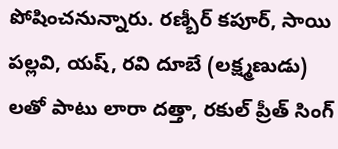పోషించనున్నారు. రణ్బీర్ కపూర్, సాయి పల్లవి, యష్, రవి దూబే (లక్ష్మణుడు) లతో పాటు లారా దత్తా, రకుల్ ప్రీత్ సింగ్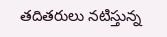తదితరులు నటిస్తున్న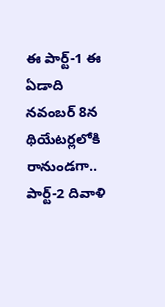ఈ పార్ట్-1 ఈ ఏడాది నవంబర్ 8న థియేటర్లలోకి రానుండగా.. పార్ట్-2 దివాళి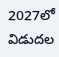2027లో విడుదల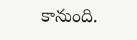కానుంది.